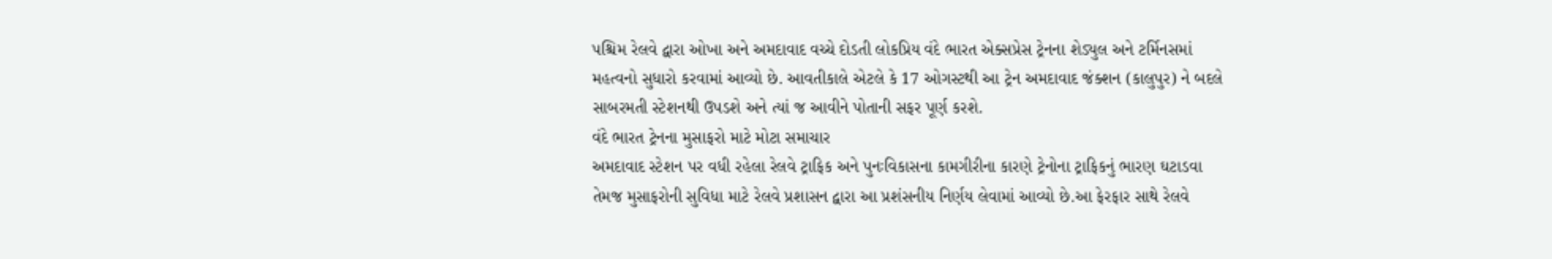પશ્ચિમ રેલવે દ્વારા ઓખા અને અમદાવાદ વચ્ચે દોડતી લોકપ્રિય વંદે ભારત એક્સપ્રેસ ટ્રેનના શેડ્યુલ અને ટર્મિનસમાં મહત્વનો સુધારો કરવામાં આવ્યો છે. આવતીકાલે એટલે કે 17 ઓગસ્ટથી આ ટ્રેન અમદાવાદ જંક્શન (કાલુપુર) ને બદલે સાબરમતી સ્ટેશનથી ઉપડશે અને ત્યાં જ આવીને પોતાની સફર પૂર્ણ કરશે.
વંદે ભારત ટ્રેનના મુસાફરો માટે મોટા સમાચાર
અમદાવાદ સ્ટેશન પર વધી રહેલા રેલવે ટ્રાફિક અને પુનઃવિકાસના કામગીરીના કારણે ટ્રેનોના ટ્રાફિકનું ભારણ ઘટાડવા તેમજ મુસાફરોની સુવિધા માટે રેલવે પ્રશાસન દ્વારા આ પ્રશંસનીય નિર્ણય લેવામાં આવ્યો છે.આ ફેરફાર સાથે રેલવે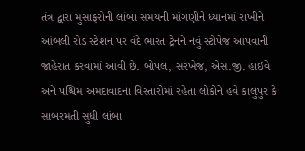તંત્ર દ્વારા મુસાફરોની લાંબા સમયની માંગણીને ધ્યાનમાં રાખીને આંબલી રોડ સ્ટેશન પર વંદે ભારત ટ્રેનને નવું સ્ટોપેજ આપવાની જાહેરાત કરવામાં આવી છે. બોપલ, સરખેજ, એસ.જી. હાઇવે અને પશ્ચિમ અમદાવાદના વિસ્તારોમાં રહેતા લોકોને હવે કાલુપુર કે સાબરમતી સુધી લાંબા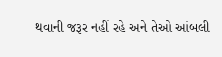થવાની જરૂર નહીં રહે અને તેઓ આંબલી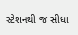સ્ટેશનથી જ સીધા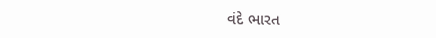વંદે ભારત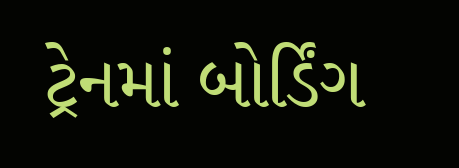ટ્રેનમાં બોર્ડિંગ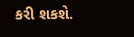કરી શકશે.